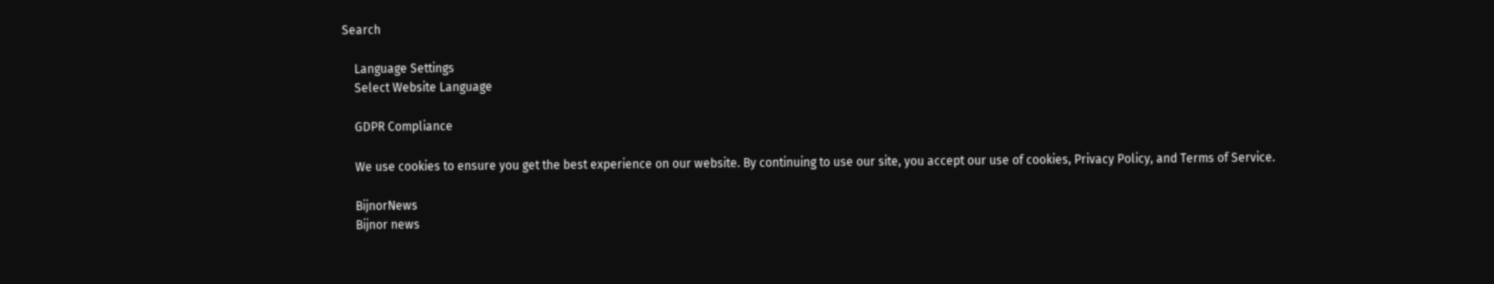Search

    Language Settings
    Select Website Language

    GDPR Compliance

    We use cookies to ensure you get the best experience on our website. By continuing to use our site, you accept our use of cookies, Privacy Policy, and Terms of Service.

    BijnorNews
    Bijnor news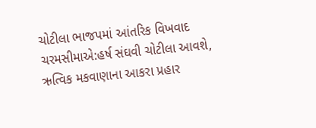ચોટીલા ભાજપમાં આંતરિક વિખવાદ ચરમસીમાએ:હર્ષ સંઘવી ચોટીલા આવશે, ઋત્વિક મકવાણાના આકરા પ્રહાર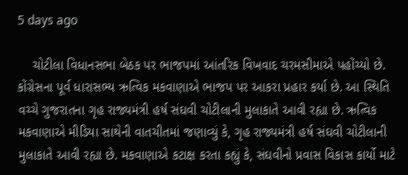5 days ago

    ચોટીલા વિધાનસભા બેઠક પર ભાજપમાં આંતરિક વિખવાદ ચરમસીમાએ પહોંચ્યો છે. કોંગ્રેસના પૂર્વ ધારાસભ્ય ઋત્વિક મકવાણાએ ભાજપ પર આકરા પ્રહાર કર્યા છે. આ સ્થિતિ વચ્ચે ગુજરાતના ગૃહ રાજ્યમંત્રી હર્ષ સંઘવી ચોટીલાની મુલાકાતે આવી રહ્યા છે. ઋત્વિક મકવાણાએ મીડિયા સાથેની વાતચીતમાં જણાવ્યું કે, ગૃહ રાજ્યમંત્રી હર્ષ સંઘવી ચોટીલાની મુલાકાતે આવી રહ્યા છે. મકવાણાએ કટાક્ષ કરતા કહ્યું કે, સંઘવીનો પ્રવાસ વિકાસ કાર્યો માટે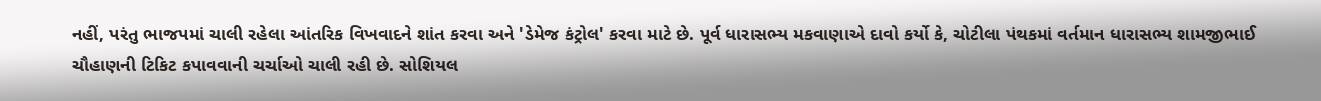નહીં, પરંતુ ભાજપમાં ચાલી રહેલા આંતરિક વિખવાદને શાંત કરવા અને 'ડેમેજ કંટ્રોલ' કરવા માટે છે. પૂર્વ ધારાસભ્ય મકવાણાએ દાવો કર્યો કે, ચોટીલા પંથકમાં વર્તમાન ધારાસભ્ય શામજીભાઈ ચૌહાણની ટિકિટ કપાવવાની ચર્ચાઓ ચાલી રહી છે. સોશિયલ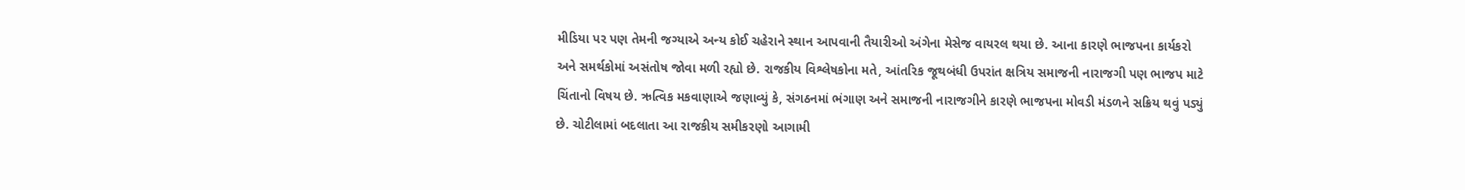મીડિયા પર પણ તેમની જગ્યાએ અન્ય કોઈ ચહેરાને સ્થાન આપવાની તૈયારીઓ અંગેના મેસેજ વાયરલ થયા છે. આના કારણે ભાજપના કાર્યકરો અને સમર્થકોમાં અસંતોષ જોવા મળી રહ્યો છે. રાજકીય વિશ્લેષકોના મતે, આંતરિક જૂથબંધી ઉપરાંત ક્ષત્રિય સમાજની નારાજગી પણ ભાજપ માટે ચિંતાનો વિષય છે. ઋત્વિક મકવાણાએ જણાવ્યું કે, સંગઠનમાં ભંગાણ અને સમાજની નારાજગીને કારણે ભાજપના મોવડી મંડળને સક્રિય થવું પડ્યું છે. ચોટીલામાં બદલાતા આ રાજકીય સમીકરણો આગામી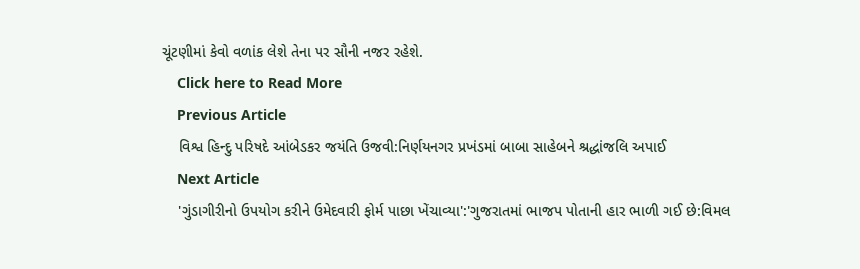ચૂંટણીમાં કેવો વળાંક લેશે તેના પર સૌની નજર રહેશે.
    Click here to Read More
    Previous Article
    વિશ્વ હિન્દુ પરિષદે આંબેડકર જયંતિ ઉજવી:નિર્ણયનગર પ્રખંડમાં બાબા સાહેબને શ્રદ્ધાંજલિ અપાઈ
    Next Article
    'ગુંડાગીરીનો ઉપયોગ કરીને ઉમેદવારી ફોર્મ પાછા ખેંચાવ્યા':'ગુજરાતમાં ભાજપ પોતાની હાર ભાળી ગઈ છે:વિમલ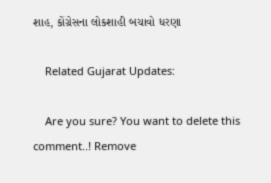શાહ, કોંગ્રેસના લોકશાહી બચાવો ધરણા

    Related Gujarat Updates:

    Are you sure? You want to delete this comment..! Remove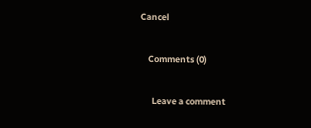Cancel

    Comments (0)

      Leave a comment